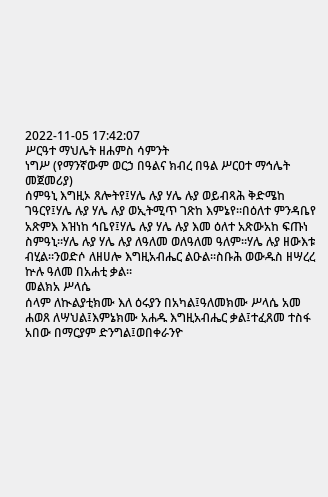2022-11-05 17:42:07
ሥርዓተ ማህሌት ዘሐምስ ሳምንት
ነግሥ (የማንኛውም ወርኃ በዓልና ክብረ በዓል ሥርዐተ ማኅሌት መጀመሪያ)
ሰምዓኒ እግዚኦ ጸሎትየ፤ሃሌ ሉያ ሃሌ ሉያ ወይብጻሕ ቅድሜከ ገዓርየ፤ሃሌ ሉያ ሃሌ ሉያ ወኢትሚጥ ገጽከ እምኔየ፡፡በዕለተ ምንዳቤየ አጽምእ እዝነከ ኅቤየ፤ሃሌ ሉያ ሃሌ ሉያ እመ ዕለተ አጽውአከ ፍጡነ ስምዓኒ፡፡ሃሌ ሉያ ሃሌ ሉያ ለዓለመ ወለዓለመ ዓለም፡፡ሃሌ ሉያ ዘውእቱ ብሂል፡፡ንወድሶ ለዘሀሎ እግዚአብሔር ልዑል፡፡ስቡሕ ወውዱስ ዘሣረረ ኵሉ ዓለመ በአሐቲ ቃል፡፡
መልክአ ሥላሴ
ሰላም ለኲልያቲክሙ እለ ዕሩያን በአካል፤ዓለመክሙ ሥላሴ አመ ሐወጸ ለሣህል፤እምኔክሙ አሐዱ እግዚአብሔር ቃል፤ተፈጸመ ተስፋ አበው በማርያም ድንግል፤ወበቀራንዮ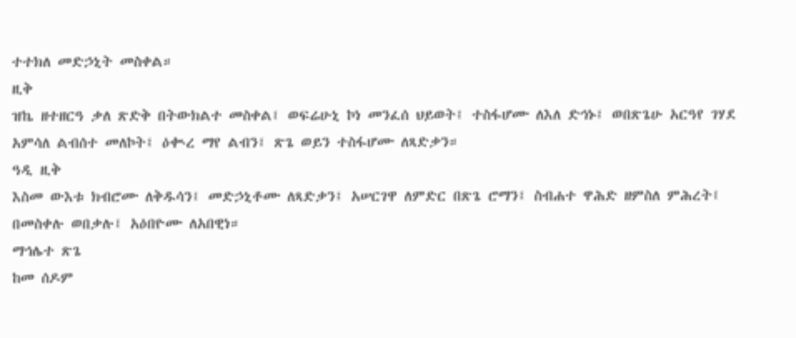ተተክለ መድኃኒት መስቀል።
ዚቅ
ዝኬ ዘተዘርዓ ቃለ ጽድቅ በትውክልተ መስቀል፤ ወፍሬሁኒ ኮነ መንፈሰ ህይወት፤ ተስፋሆሙ ለእለ ድኅኑ፤ ወበጽጌሁ አርዓየ ገሃደ አምሳለ ልብሰተ መለኮት፤ ዕቊረ ማየ ልብን፤ ጽጌ ወይን ተስፋሆሙ ለጻድቃን።
ዓዲ ዚቅ
እስመ ውእቱ ክብሮሙ ለቅዱሳን፤ መድኃኒቶሙ ለጻድቃን፤ አሠርገዋ ለምድር በጽጌ ሮማን፤ ስብሐተ ዋሕድ ዘምስለ ምሕረት፤ በመስቀሉ ወበቃሉ፤ አዕበዮሙ ለአበዊነ።
ማኅሌተ ጽጌ
ከመ ሰዶም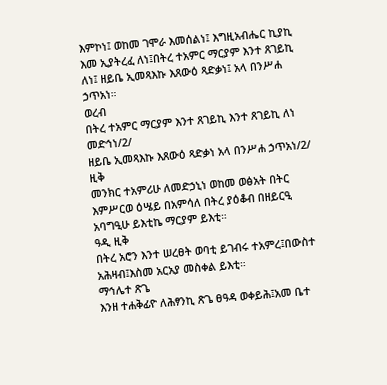እምኮነ፤ ወከመ ገሞራ እመሰልነ፤ እግዚአብሔር ኪያኪ እመ ኢያትረፈ ለነ፤በትረ ተአምር ማርያም እንተ ጸገይኪ ለነ፤ ዘይቤ ኢመጻእኩ እጸውዕ ጻድቃነ፤ አላ በንሥሐ ኃጥአነ።
ወረብ
በትረ ተአምር ማርያም እንተ ጸገይኪ እንተ ጸገይኪ ለነ መድኅነ/2/
ዘይቤ ኢመጻእኩ እጸውዕ ጻድቃነ አላ በንሥሐ ኃጥአነ/2/
ዚቅ
መንክር ተአምሪሁ ለመድኃኒነ ወከመ ወፅአት በትር እምሥርወ ዕሤይ በአምሳለ በትረ ያዕቆብ በዘይርዒ አባግዒሁ ይእቲኬ ማርያም ይእቲ።
ዓዲ ዚቅ
በትረ አሮን እንተ ሠረፀት ወባቲ ይገብሩ ተአምረ፤በውስተ አሕዛብ፤እስመ አርአያ መስቀል ይእቲ።
ማኅሌተ ጽጌ
እንዘ ተሐቅፊዮ ለሕፃንኪ ጽጌ ፀዓዳ ወቀይሕ፤አመ ቤተ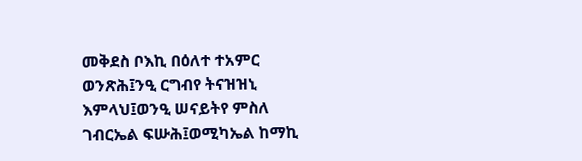መቅደስ ቦእኪ በዕለተ ተአምር ወንጽሕ፤ንዒ ርግብየ ትናዝዝኒ እምላህ፤ወንዒ ሠናይትየ ምስለ ገብርኤል ፍሡሕ፤ወሚካኤል ከማኪ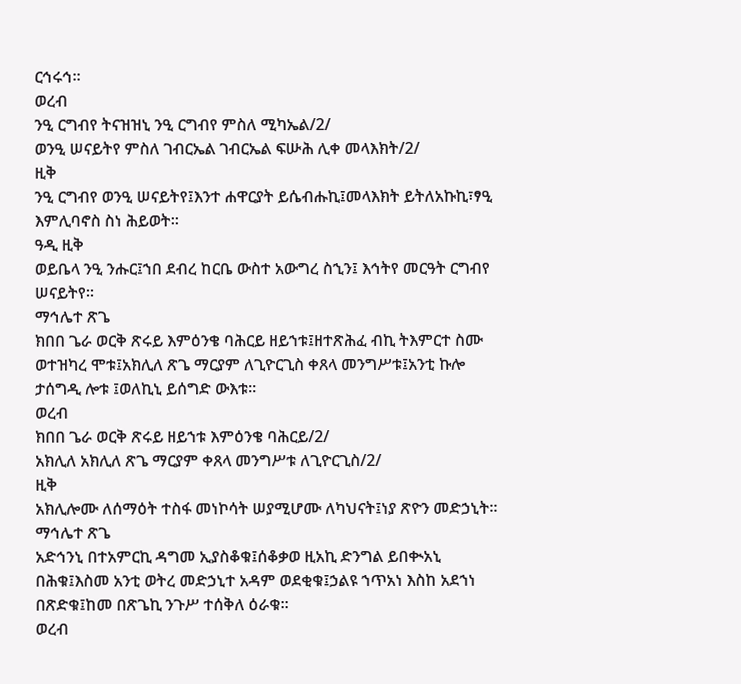ርኅሩኅ።
ወረብ
ንዒ ርግብየ ትናዝዝኒ ንዒ ርግብየ ምስለ ሚካኤል/2/
ወንዒ ሠናይትየ ምስለ ገብርኤል ገብርኤል ፍሡሕ ሊቀ መላእክት/2/
ዚቅ
ንዒ ርግብየ ወንዒ ሠናይትየ፤እንተ ሐዋርያት ይሴብሑኪ፤መላእክት ይትለአኩኪ፣ፃዒ እምሊባኖስ ስነ ሕይወት።
ዓዲ ዚቅ
ወይቤላ ንዒ ንሑር፤ኀበ ደብረ ከርቤ ውስተ አውግረ ስኂን፤ እኅትየ መርዓት ርግብየ ሠናይትየ።
ማኅሌተ ጽጌ
ክበበ ጌራ ወርቅ ጽሩይ እምዕንቄ ባሕርይ ዘይኀቱ፤ዘተጽሕፈ ብኪ ትእምርተ ስሙ ወተዝካረ ሞቱ፤አክሊለ ጽጌ ማርያም ለጊዮርጊስ ቀጸላ መንግሥቱ፤አንቲ ኩሎ ታሰግዲ ሎቱ ፤ወለኪኒ ይሰግድ ውእቱ።
ወረብ
ክበበ ጌራ ወርቅ ጽሩይ ዘይኀቱ እምዕንቄ ባሕርይ/2/
አክሊለ አክሊለ ጽጌ ማርያም ቀጸላ መንግሥቱ ለጊዮርጊስ/2/
ዚቅ
አክሊሎሙ ለሰማዕት ተስፋ መነኮሳት ሠያሚሆሙ ለካህናት፤ነያ ጽዮን መድኃኒት።
ማኅሌተ ጽጌ
አድኅንኒ በተአምርኪ ዳግመ ኢያስቆቁ፤ሰቆቃወ ዚአኪ ድንግል ይበቊአኒ በሕቁ፤እስመ አንቲ ወትረ መድኃኒተ አዳም ወደቂቁ፤ኃልዩ ኀጥአነ እስከ አደኀነ በጽድቁ፤ከመ በጽጌኪ ንጉሥ ተሰቅለ ዕራቁ።
ወረብ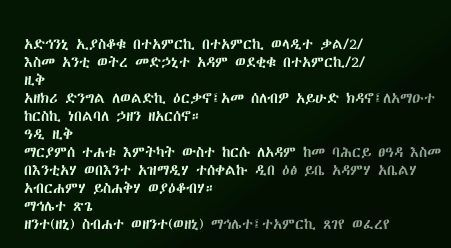አድኅንኒ ኢያስቆቁ በተአምርኪ በተአምርኪ ወላዲተ ቃል/2/
እስመ አንቲ ወትረ መድኃኒተ አዳም ወደቂቁ በተአምርኪ/2/
ዚቅ
አዘክሪ ድንግል ለወልድኪ ዕርቃኖ፤አመ ሰለብዎ አይሁድ ክዳኖ፤ለአማዑተ ከርስኪ ነበልባለ ኃዘን ዘአርሰኖ።
ዓዲ ዚቅ
ማርያምሰ ተሐቱ እምትካት ውስተ ከርሱ ለአዳም ከመ ባሕርይ ፀዓዳ እስመ በእንቲአሃ ወበእንተ አዝማዲሃ ተሰቀልኩ ዲበ ዕፅ ይቤ አዳምሃ አቤልሃ አብርሐምሃ ይስሐቅሃ ወያዕቆብሃ።
ማኅሌተ ጽጌ
ዘንተ(ዘኒ) ስብሐተ ወዘንተ(ወዘኒ) ማኅሌተ፤ተአምርኪ ጸገየ ወፈረየ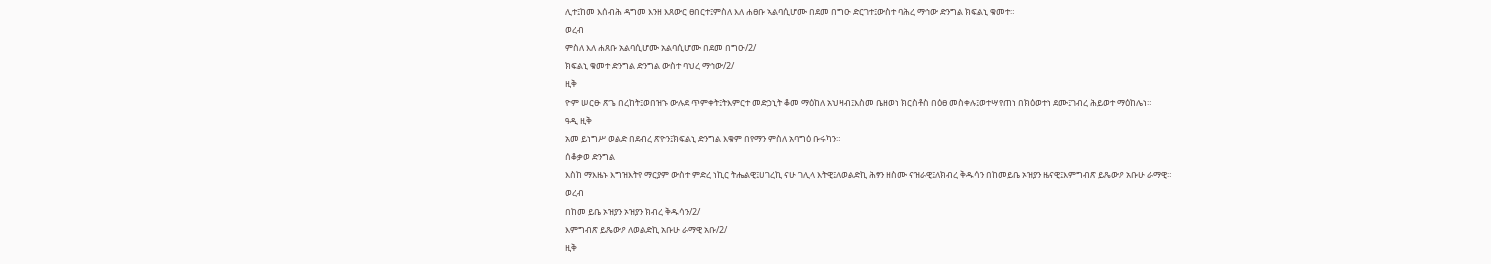ሊተ፤ከመ እሰብሕ ዳግመ እንዘ እጸውር ፀበርተ፤ምስለ እለ ሐፀቡ ኣልባሲሆሙ በደመ በግዑ ድርገተ፤ውስተ ባሕረ ማኅው ድንግል ክፍልኒ ቁመተ።
ወረብ
ምስለ እለ ሐጸቡ አልባሲሆሙ አልባሲሆሙ በደመ በግዑ/2/
ክፍልኒ ቁመተ ድንግል ድንግል ውስተ ባህረ ማኅው/2/
ዚቅ
ዮም ሠርፁ ጽጌ በረከት፤ወበዝኁ ውሉደ ጥምቀት፤ትእምርተ መድኃኒት ቆመ ማዕከለ አህዛብ፤እስመ ቤዘወነ ክርስቶስ በዕፀ መስቀሉ፤ወተሣየጠነ በክዕወተነ ደሙ፤ገብረ ሕይወተ ማዕከሌነ።
ዓዲ ዚቅ
አመ ይነግሥ ወልድ በደብረ ጽዮን፤ክፍልኒ ድንግል እቁም በየማን ምስለ አባግዕ ቡሩካን።
ሰቆቃወ ድንግል
እስከ ማእዜኑ እግዝእትየ ማርያም ውስተ ምድረ ነኪር ትሔልዊ፤ሀገረኪ ናሁ ገሊላ እትዊ፤ለወልድኪ ሕፃን ዘስሙ ናዝራዊ፤ለክብረ ቅዱሳን በከመይቤ ኦዝያን ዜናዊ፤እምግብጽ ይጼውዖ አቡሁ ራማዊ።
ወረብ
በከመ ይቤ ኦዝያን ኦዝያን ክብረ ቅዱሳን/2/
እምግብጽ ይጼውዖ ለወልድኪ አቡሁ ራማዊ አቡ/2/
ዚቅ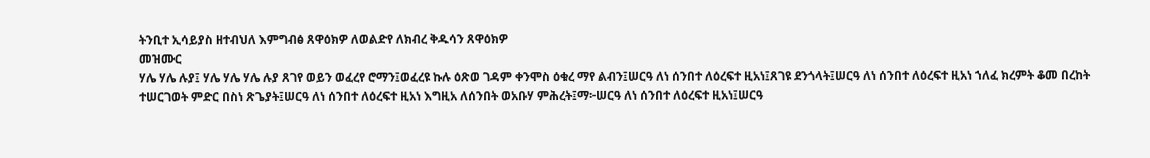ትንቢተ ኢሳይያስ ዘተብህለ እምግብፅ ጸዋዕክዎ ለወልድየ ለክብረ ቅዱሳን ጸዋዕክዎ
መዝሙር
ሃሌ ሃሌ ሉያ፤ ሃሌ ሃሌ ሃሌ ሉያ ጸገየ ወይን ወፈረየ ሮማን፤ወፈረዩ ኩሉ ዕጽወ ገዳም ቀንሞስ ዕቁረ ማየ ልብን፤ሠርዓ ለነ ሰንበተ ለዕረፍተ ዚአነ፤ጸገዩ ደንጎላት፤ሠርዓ ለነ ሰንበተ ለዕረፍተ ዚአነ ኀለፈ ክረምት ቆመ በረከት ተሠርገወት ምድር በስነ ጽጌያት፤ሠርዓ ለነ ሰንበተ ለዕረፍተ ዚአነ እግዚአ ለሰንበት ወአቡሃ ምሕረት፤ማ፦ሠርዓ ለነ ሰንበተ ለዕረፍተ ዚአነ፤ሠርዓ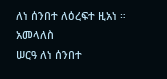ለነ ሰንበተ ለዕረፍተ ዚአነ ።
አመላለስ
ሠርዓ ለነ ሰንበተ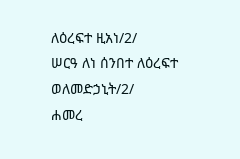ለዕረፍተ ዚአነ/2/
ሠርዓ ለነ ሰንበተ ለዕረፍተ ወለመድኃኒት/2/
ሐመረ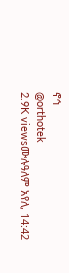ኖኅ
@orthotek
2.9K viewsሙሉዓለም አየለ, 14:42